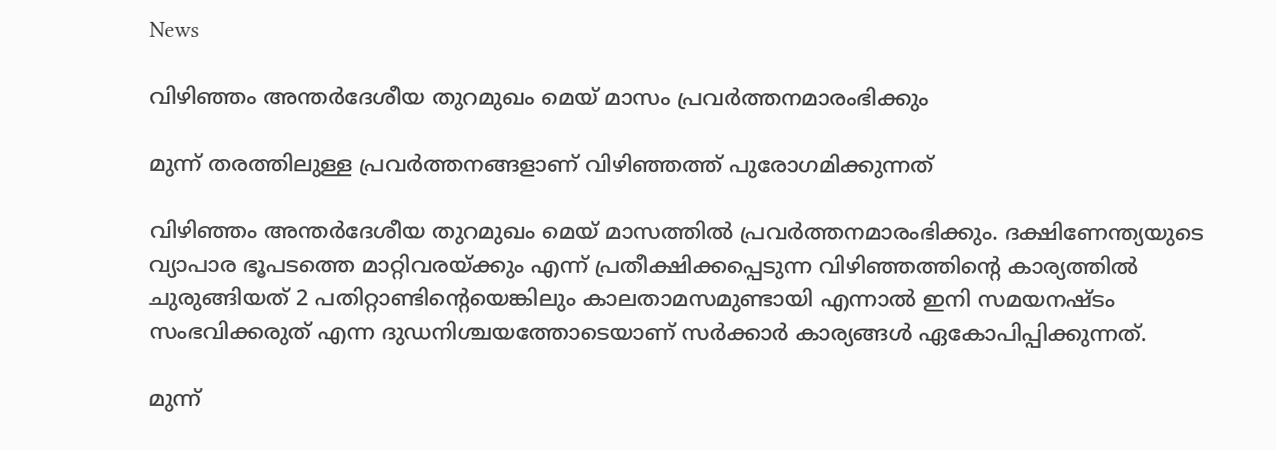News

വിഴിഞ്ഞം അന്തര്‍ദേശീയ തുറമുഖം മെയ് മാസം പ്രവര്‍ത്തനമാരംഭിക്കും

മുന്ന് തരത്തിലുള്ള പ്രവര്‍ത്തനങ്ങളാണ് വിഴിഞ്ഞത്ത് പുരോഗമിക്കുന്നത്

വിഴിഞ്ഞം അന്തര്‍ദേശീയ തുറമുഖം മെയ് മാസത്തില്‍ പ്രവര്‍ത്തനമാരംഭിക്കും. ദക്ഷിണേന്ത്യയുടെ വ്യാപാര ഭൂപടത്തെ മാറ്റിവരയ്ക്കും എന്ന് പ്രതീക്ഷിക്കപ്പെടുന്ന വിഴിഞ്ഞത്തിന്റെ കാര്യത്തില്‍ ചുരുങ്ങിയത് 2 പതിറ്റാണ്ടിന്റെയെങ്കിലും കാലതാമസമുണ്ടായി എന്നാല്‍ ഇനി സമയനഷ്ടം സംഭവിക്കരുത് എന്ന ദുഡനിശ്ചയത്തോടെയാണ് സര്‍ക്കാര്‍ കാര്യങ്ങള്‍ ഏകോപിപ്പിക്കുന്നത്.

മുന്ന്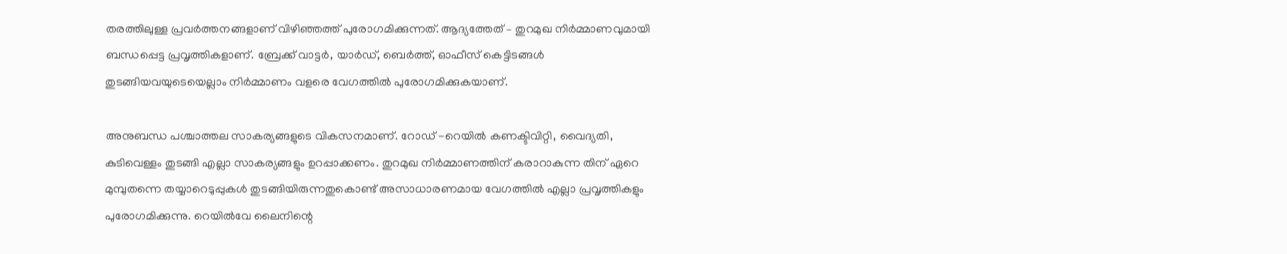തരത്തിലുള്ള പ്രവര്‍ത്തനങ്ങളാണ് വിഴിഞ്ഞത്ത് പുരോഗമിക്കുന്നത്. ആദ്യത്തേത് – തുറമുഖ നിര്‍മ്മാണവുമായി ബന്ധപ്പെട്ട പ്രവൃത്തികളാണ്. ബ്രേക്ക് വാട്ടര്‍, യാര്‍ഡ്, ബെര്‍ത്ത്, ഓഫീസ് കെട്ടിടങ്ങള്‍ തുടങ്ങിയവയുടെയെല്ലാം നിര്‍മ്മാണം വളരെ വേഗത്തില്‍ പുരോഗമിക്കുകയാണ്.

അനുബന്ധ പശ്ചാത്തല സാകര്യങ്ങളുടെ വികസനമാണ്. റോഡ് -റെയില്‍ കണക്ടിവിറ്റി, വൈദ്യതി, കുടിവെള്ളം തുടങ്ങി എല്ലാ സാകര്യങ്ങളും ഉറപ്പാക്കണം. തുറമുഖ നിര്‍മ്മാണത്തിന് കരാറാകുന്ന തിന് ഏറെ മുമ്പുതന്നെ തയ്യാറെടുപ്പുകള്‍ തുടങ്ങിയിരുന്നതുകൊണ്ട് അസാധാരണമായ വേഗത്തില്‍ എല്ലാ പ്രവൃത്തികളും പുരോഗമിക്കുന്നു. റെയില്‍വേ ലൈനിന്റെ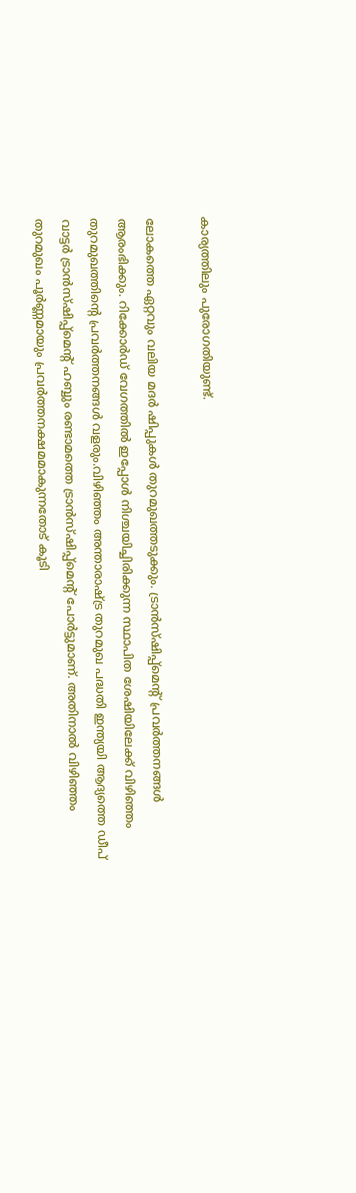കാര്യത്തിലും പുരോഗതിയുണ്ട്.

ലോകത്തെ ഏറ്റവും വലിയ മദര്‍ ഷിപ്പുകള്‍ തുറമുഖത്തടുക്കും. ട്രാന്‍സ്ഷിപ്പ്‌മെന്റ് പ്രവര്‍ത്തനങ്ങള്‍ ആരംഭിക്കും. റിക്കോര്‍ഡ് വേഗത്തില്‍ ഇപ്പോള്‍ നിശ്ചയിച്ചിരിക്കുന്ന സ്ഥാപിത ശേഷിയിലേക്ക് വിഴിഞ്ഞം തുറമുഖത്തിന്റെ പ്രവര്‍ത്തനങ്ങള്‍ വളരും.വിഴിഞ്ഞം അന്താരാഷ്ട്ര തുറമുഖ പദ്ധതി ഇന്ത്യയി ആദ്യത്തെ ഡീപ് വാട്ടര്‍ ട്രാന്‍സ്ഷിപ്പ്‌മെന്റ് ഹബ്ബും രണ്ടാമത്തെ ട്രാന്‍സ്ഷിപ്പ്മെന്റ് പോര്‍ട്ടുമാണ്. അതിനാല്‍ വിഴിഞ്ഞം തുറമുഖം പൂര്‍ണ്ണമായും പ്രവര്‍ത്തനക്ഷമമാകുന്നതോട് കൂടി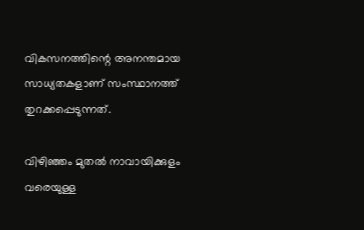വികസനത്തിന്റെ അനന്തമായ സാധ്യതകളാണ് സംസ്ഥാനത്ത് തുറക്കപ്പെടുന്നത്.

വിഴിഞ്ഞം മുതല്‍ നാവായിക്കുളം വരെയുള്ള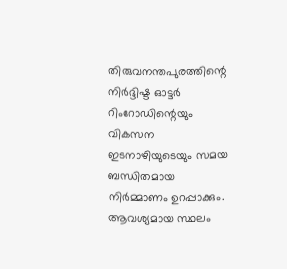തിരുവനന്തപുരത്തിന്റെ നിര്‍ദ്ദിഷ്ട ഓട്ടര്‍ റിംറോഡിന്റെയും വികസന ഇടനാഴിയുടെയും സമയ ബന്ധിതമായ നിര്‍മ്മാണം ഉറപ്പാക്കും. ആവശ്യമായ സ്ഥലം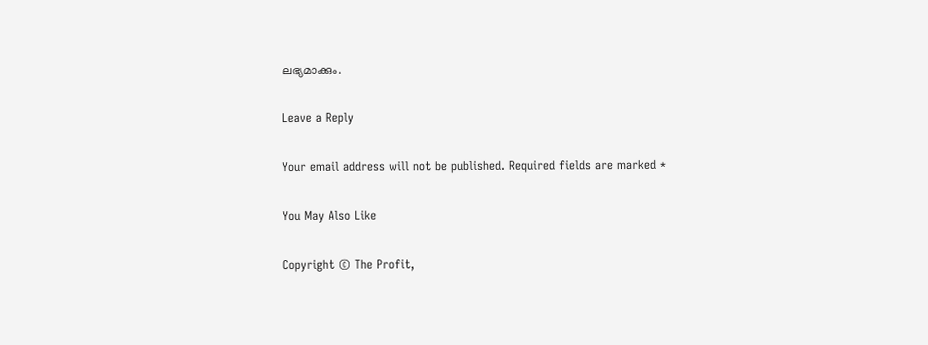ലഭ്യമാക്കും.

Leave a Reply

Your email address will not be published. Required fields are marked *

You May Also Like

Copyright © The Profit,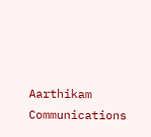Aarthikam Communications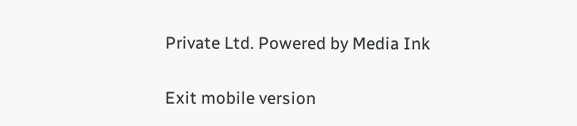Private Ltd. Powered by Media Ink

Exit mobile version